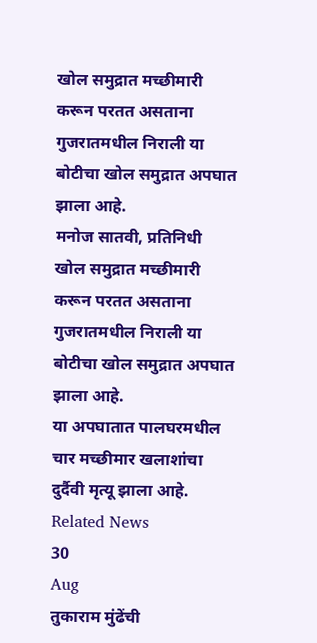खोल समुद्रात मच्छीमारी करून परतत असताना गुजरातमधील निराली या बोटीचा खोल समुद्रात अपघात झाला आहे.
मनोज सातवी, प्रतिनिधी
खोल समुद्रात मच्छीमारी करून परतत असताना गुजरातमधील निराली या बोटीचा खोल समुद्रात अपघात झाला आहे.
या अपघातात पालघरमधील चार मच्छीमार खलाशांचा दुर्दैवी मृत्यू झाला आहे.
Related News
30
Aug
तुकाराम मुंढेंची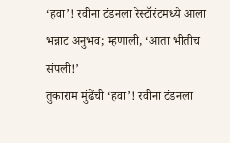‘हवा’! रवीना टंडनला रेस्टॉरंटमध्ये आला भन्नाट अनुभव; म्हणाली, ‘आता भीतीच संपली!’
तुकाराम मुंढेंची ‘हवा’! रवीना टंडनला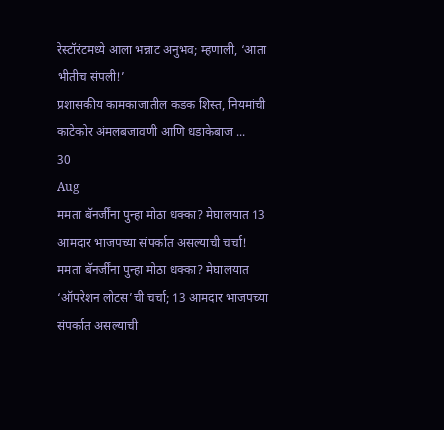रेस्टॉरंटमध्ये आला भन्नाट अनुभव; म्हणाली, ‘आता भीतीच संपली!’
प्रशासकीय कामकाजातील कडक शिस्त, नियमांची काटेकोर अंमलबजावणी आणि धडाकेबाज ...
30
Aug
ममता बॅनर्जींना पुन्हा मोठा धक्का? मेघालयात 13 आमदार भाजपच्या संपर्कात असल्याची चर्चा!
ममता बॅनर्जींना पुन्हा मोठा धक्का? मेघालयात ‘ऑपरेशन लोटस’ची चर्चा; 13 आमदार भाजपच्या संपर्कात असल्याची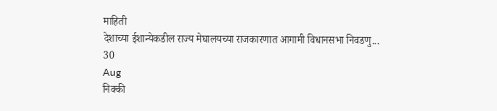माहिती
देशाच्या ईशान्येकडील राज्य मेघालयच्या राजकारणात आगामी विधानसभा निवडणु...
30
Aug
निक्की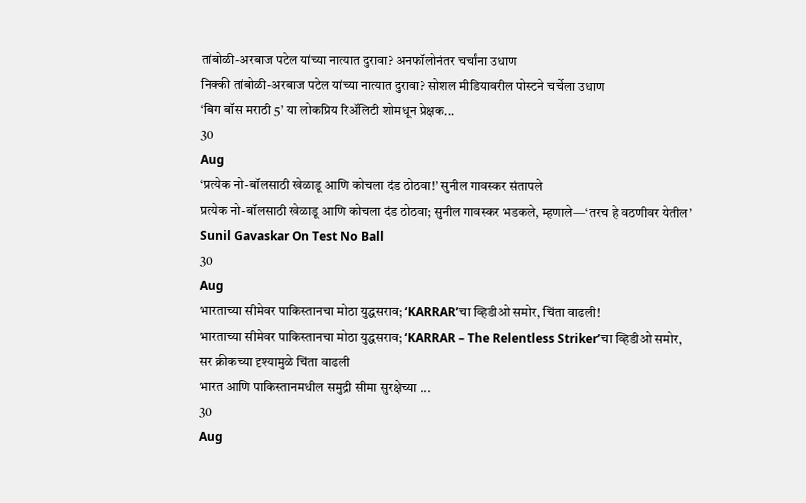तांबोळी-अरबाज पटेल यांच्या नात्यात दुरावा? अनफॉलोनंतर चर्चांना उधाण
निक्की तांबोळी-अरबाज पटेल यांच्या नात्यात दुरावा? सोशल मीडियावरील पोस्टने चर्चेला उधाण
‘बिग बॉस मराठी 5’ या लोकप्रिय रिॲलिटी शोमधून प्रेक्षक...
30
Aug
‘प्रत्येक नो-बॉलसाठी खेळाडू आणि कोचला दंड ठोठवा!’ सुनील गावस्कर संतापले
प्रत्येक नो-बॉलसाठी खेळाडू आणि कोचला दंड ठोठवा; सुनील गावस्कर भडकले, म्हणाले—‘तरच हे वठणीवर येतील’
Sunil Gavaskar On Test No Ball
30
Aug
भारताच्या सीमेवर पाकिस्तानचा मोठा युद्धसराव; ‘KARRAR’चा व्हिडीओ समोर, चिंता वाढली!
भारताच्या सीमेवर पाकिस्तानचा मोठा युद्धसराव; ‘KARRAR – The Relentless Striker’चा व्हिडीओ समोर, सर क्रीकच्या दृश्यामुळे चिंता वाढली
भारत आणि पाकिस्तानमधील समुद्री सीमा सुरक्षेच्या ...
30
Aug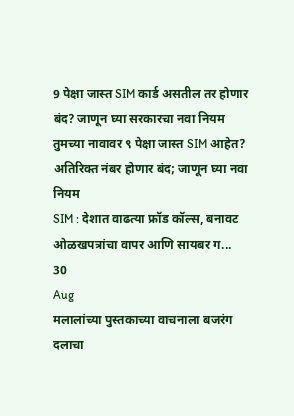9 पेक्षा जास्त SIM कार्ड असतील तर होणार बंद? जाणून घ्या सरकारचा नवा नियम
तुमच्या नावावर ९ पेक्षा जास्त SIM आहेत? अतिरिक्त नंबर होणार बंद; जाणून घ्या नवा नियम
SIM : देशात वाढत्या फ्रॉड कॉल्स, बनावट ओळखपत्रांचा वापर आणि सायबर ग...
30
Aug
मलालांच्या पुस्तकाच्या वाचनाला बजरंग दलाचा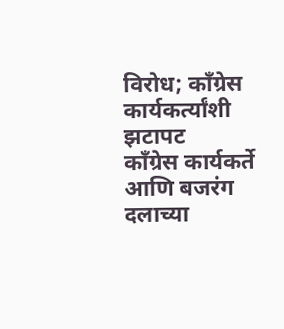विरोध; काँग्रेस कार्यकर्त्यांशी झटापट
काँग्रेस कार्यकर्ते आणि बजरंग दलाच्या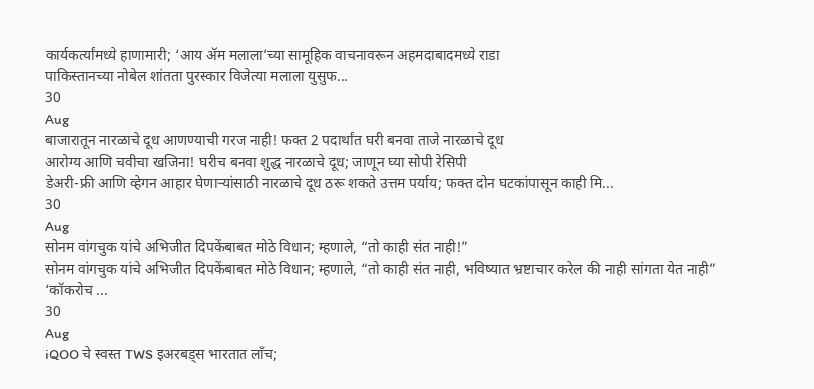कार्यकर्त्यांमध्ये हाणामारी; ‘आय ॲम मलाला’च्या सामूहिक वाचनावरून अहमदाबादमध्ये राडा
पाकिस्तानच्या नोबेल शांतता पुरस्कार विजेत्या मलाला युसुफ...
30
Aug
बाजारातून नारळाचे दूध आणण्याची गरज नाही! फक्त 2 पदार्थांत घरी बनवा ताजे नारळाचे दूध
आरोग्य आणि चवीचा खजिना! घरीच बनवा शुद्ध नारळाचे दूध; जाणून घ्या सोपी रेसिपी
डेअरी-फ्री आणि व्हेगन आहार घेणाऱ्यांसाठी नारळाचे दूध ठरू शकते उत्तम पर्याय; फक्त दोन घटकांपासून काही मि...
30
Aug
सोनम वांगचुक यांचे अभिजीत दिपकेंबाबत मोठे विधान; म्हणाले, “तो काही संत नाही!”
सोनम वांगचुक यांचे अभिजीत दिपकेंबाबत मोठे विधान; म्हणाले, “तो काही संत नाही, भविष्यात भ्रष्टाचार करेल की नाही सांगता येत नाही”
‘कॉकरोच ...
30
Aug
iQOO चे स्वस्त TWS इअरबड्स भारतात लाँच;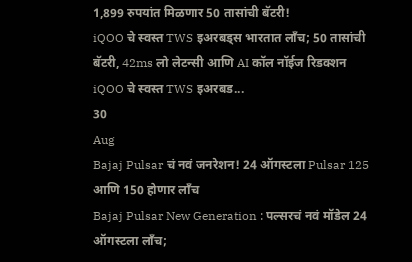1,899 रुपयांत मिळणार 50 तासांची बॅटरी!
iQOO चे स्वस्त TWS इअरबड्स भारतात लाँच; 50 तासांची बॅटरी, 42ms लो लेटन्सी आणि AI कॉल नॉईज रिडक्शन
iQOO चे स्वस्त TWS इअरबड...
30
Aug
Bajaj Pulsar चं नवं जनरेशन! 24 ऑगस्टला Pulsar 125 आणि 150 होणार लाँच
Bajaj Pulsar New Generation : पल्सरचं नवं मॉडेल 24 ऑगस्टला लाँच;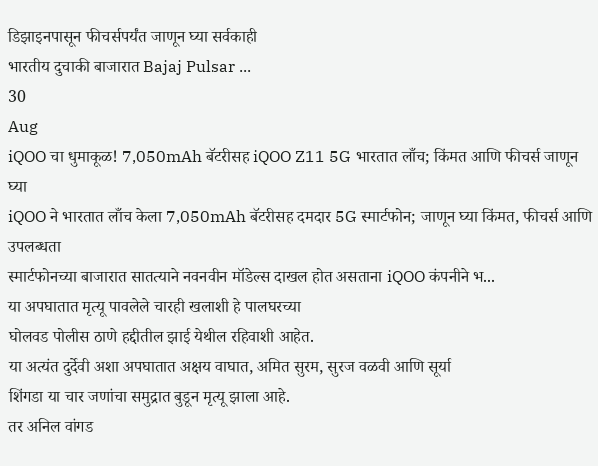डिझाइनपासून फीचर्सपर्यंत जाणून घ्या सर्वकाही
भारतीय दुचाकी बाजारात Bajaj Pulsar ...
30
Aug
iQOO चा धुमाकूळ! 7,050mAh बॅटरीसह iQOO Z11 5G भारतात लाँच; किंमत आणि फीचर्स जाणून घ्या
iQOO ने भारतात लाँच केला 7,050mAh बॅटरीसह दमदार 5G स्मार्टफोन; जाणून घ्या किंमत, फीचर्स आणि उपलब्धता
स्मार्टफोनच्या बाजारात सातत्याने नवनवीन मॉडेल्स दाखल होत असताना iQOO कंपनीने भ...
या अपघातात मृत्यू पावलेले चारही खलाशी हे पालघरच्या
घोलवड पोलीस ठाणे हद्दीतील झाई येथील रहिवाशी आहेत.
या अत्यंत दुर्देवी अशा अपघातात अक्षय वाघात, अमित सुरम, सुरज वळवी आणि सूर्या
शिंगडा या चार जणांचा समुद्रात बुडून मृत्यू झाला आहे.
तर अनिल वांगड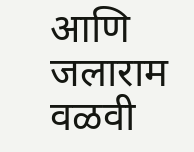आणि जलाराम वळवी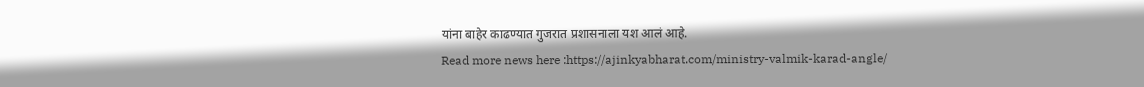यांना बाहेर काढण्यात गुजरात प्रशासनाला यश आलं आहे.
Read more news here :https://ajinkyabharat.com/ministry-valmik-karad-angle/